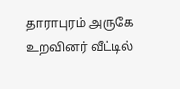தாராபுரம் அருகே உறவினர் வீட்டில்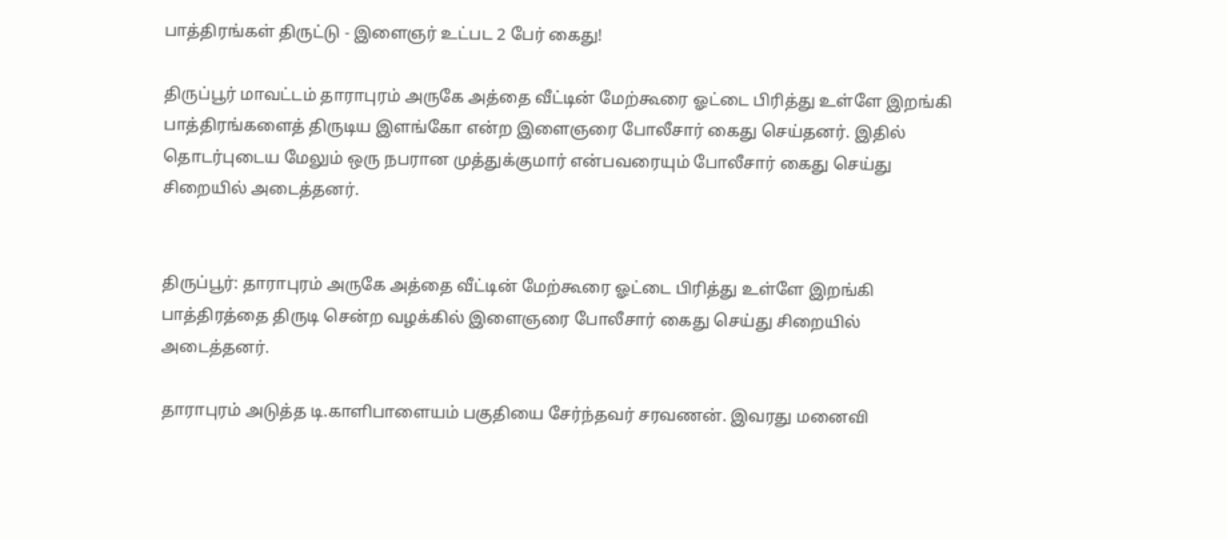பாத்திரங்கள் திருட்டு - இளைஞர் உட்பட 2 பேர் கைது!

திருப்பூர் மாவட்டம் தாராபுரம் அருகே அத்தை வீட்டின் மேற்கூரை ஓட்டை பிரித்து உள்ளே இறங்கி பாத்திரங்களைத் திருடிய இளங்கோ என்ற இளைஞரை போலீசார் கைது செய்தனர். இதில் தொடர்புடைய மேலும் ஒரு நபரான முத்துக்குமார் என்பவரையும் போலீசார் கைது செய்து சிறையில் அடைத்தனர்.


திருப்பூர்: தாராபுரம் அருகே அத்தை வீட்டின் மேற்கூரை ஓட்டை பிரித்து உள்ளே இறங்கி பாத்திரத்தை திருடி சென்ற வழக்கில் இளைஞரை போலீசார் கைது செய்து சிறையில் அடைத்தனர்.

தாராபுரம் அடுத்த டி.காளிபாளையம் பகுதியை சேர்ந்தவர் சரவணன். இவரது மனைவி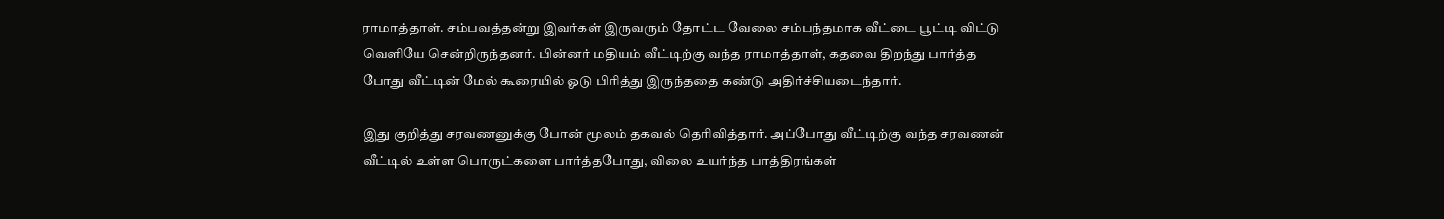ராமாத்தாள். சம்பவத்தன்று இவர்கள் இருவரும் தோட்ட வேலை சம்பந்தமாக வீட்டை பூட்டி விட்டு வெளியே சென்றிருந்தனர். பின்னர் மதியம் வீட்டிற்கு வந்த ராமாத்தாள், கதவை திறந்து பார்த்த போது வீட்டின் மேல் கூரையில் ஓடு பிரித்து இருந்ததை கண்டு அதிர்ச்சியடைந்தார்.

இது குறித்து சரவணனுக்கு போன் மூலம் தகவல் தெரிவித்தார். அப்போது வீட்டிற்கு வந்த சரவணன் வீட்டில் உள்ள பொருட்களை பார்த்தபோது, விலை உயர்ந்த பாத்திரங்கள்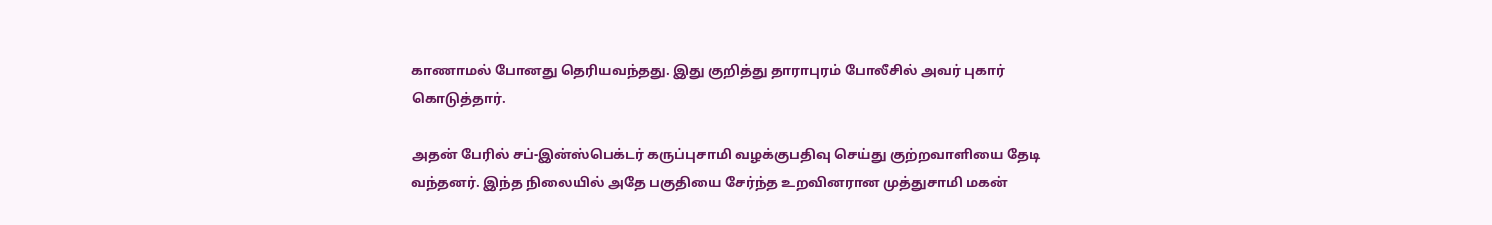காணாமல் போனது தெரியவந்தது. இது குறித்து தாராபுரம் போலீசில் அவர் புகார் கொடுத்தார்.

அதன் பேரில் சப்-இன்ஸ்பெக்டர் கருப்புசாமி வழக்குபதிவு செய்து குற்றவாளியை தேடி வந்தனர். இந்த நிலையில் அதே பகுதியை சேர்ந்த உறவினரான முத்துசாமி மகன்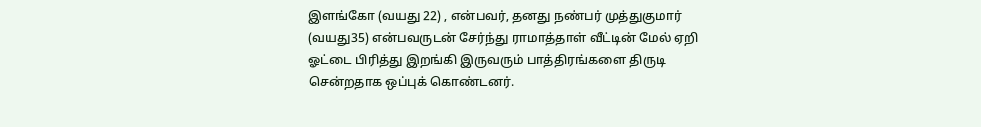இளங்கோ (வயது 22) , என்பவர், தனது நண்பர் முத்துகுமார் (வயது35) என்பவருடன் சேர்ந்து ராமாத்தாள் வீட்டின் மேல் ஏறி ஓட்டை பிரித்து இறங்கி இருவரும் பாத்திரங்களை திருடி சென்றதாக ஒப்புக் கொண்டனர்.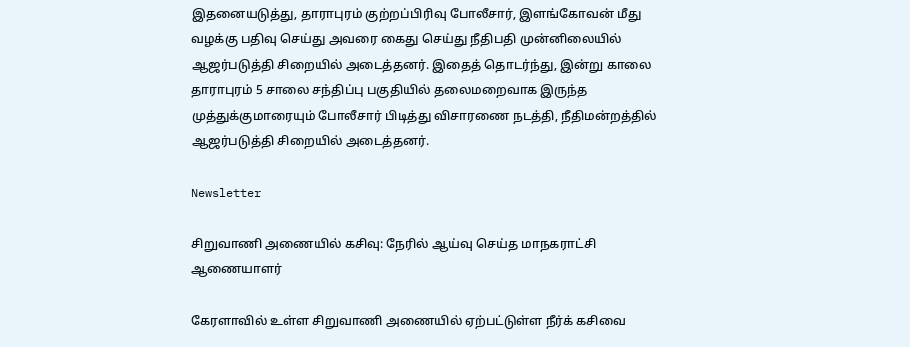இதனையடுத்து, தாராபுரம் குற்றப்பிரிவு போலீசார், இளங்கோவன் மீது வழக்கு பதிவு செய்து அவரை கைது செய்து நீதிபதி முன்னிலையில் ஆஜர்படுத்தி சிறையில் அடைத்தனர். இதைத் தொடர்ந்து, இன்று காலை தாராபுரம் 5 சாலை சந்திப்பு பகுதியில் தலைமறைவாக இருந்த முத்துக்குமாரையும் போலீசார் பிடித்து விசாரணை நடத்தி, நீதிமன்றத்தில் ஆஜர்படுத்தி சிறையில் அடைத்தனர்.

Newsletter

சிறுவாணி அணையில் கசிவு: நேரில் ஆய்வு செய்த மாநகராட்சி ஆணையாளர்

கேரளாவில் உள்ள சிறுவாணி அணையில் ஏற்பட்டுள்ள நீர்க் கசிவை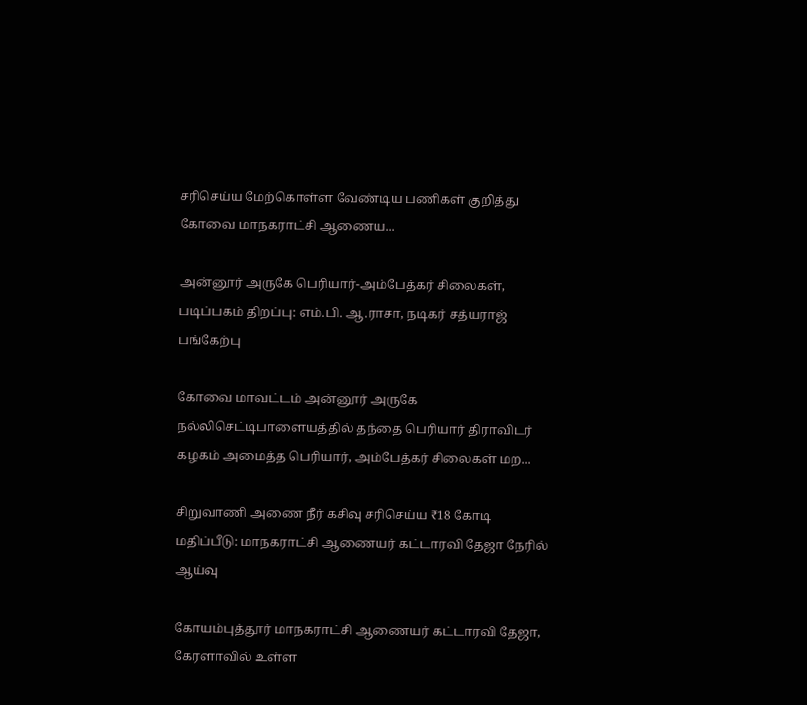சரிசெய்ய மேற்கொள்ள வேண்டிய பணிகள் குறித்து கோவை மாநகராட்சி ஆணைய...

அன்னூர் அருகே பெரியார்-அம்பேத்கர் சிலைகள், படிப்பகம் திறப்பு: எம்.பி. ஆ.ராசா, நடிகர் சத்யராஜ் பங்கேற்பு

கோவை மாவட்டம் அன்னூர் அருகே நல்லிசெட்டிபாளையத்தில் தந்தை பெரியார் திராவிடர் கழகம் அமைத்த பெரியார், அம்பேத்கர் சிலைகள் மற...

சிறுவாணி அணை நீர் கசிவு சரிசெய்ய ₹18 கோடி மதிப்பீடு: மாநகராட்சி ஆணையர் கட்டாரவி தேஜா நேரில் ஆய்வு

கோயம்புத்தூர் மாநகராட்சி ஆணையர் கட்டாரவி தேஜா, கேரளாவில் உள்ள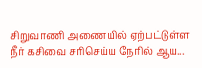சிறுவாணி அணையில் ஏற்பட்டுள்ள நீர் கசிவை சரிசெய்ய நேரில் ஆய...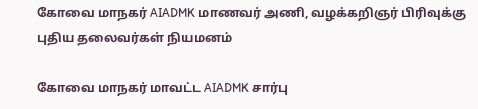கோவை மாநகர் AIADMK மாணவர் அணி, வழக்கறிஞர் பிரிவுக்கு புதிய தலைவர்கள் நியமனம்

கோவை மாநகர் மாவட்ட AIADMK சார்பு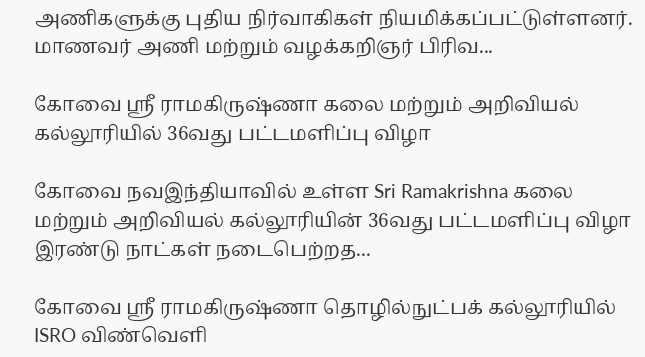அணிகளுக்கு புதிய நிர்வாகிகள் நியமிக்கப்பட்டுள்ளனர். மாணவர் அணி மற்றும் வழக்கறிஞர் பிரிவ...

கோவை ஸ்ரீ ராமகிருஷ்ணா கலை மற்றும் அறிவியல் கல்லூரியில் 36வது பட்டமளிப்பு விழா

கோவை நவஇந்தியாவில் உள்ள Sri Ramakrishna கலை மற்றும் அறிவியல் கல்லூரியின் 36வது பட்டமளிப்பு விழா இரண்டு நாட்கள் நடைபெற்றத...

கோவை ஸ்ரீ ராமகிருஷ்ணா தொழில்நுட்பக் கல்லூரியில் ISRO விண்வெளி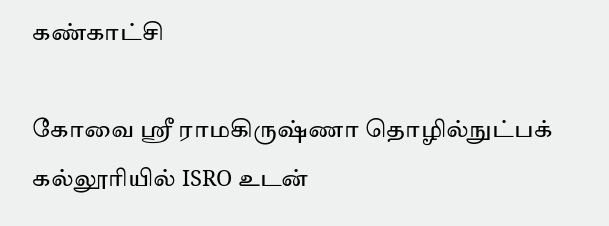கண்காட்சி

கோவை ஸ்ரீ ராமகிருஷ்ணா தொழில்நுட்பக் கல்லூரியில் ISRO உடன்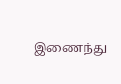இணைந்து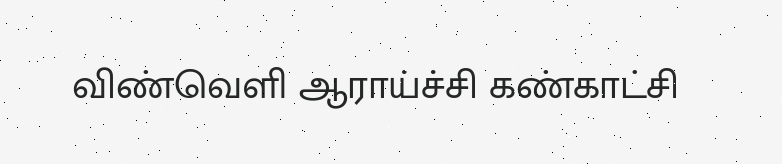விண்வெளி ஆராய்ச்சி கண்காட்சி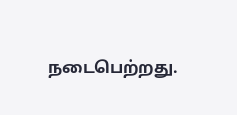நடைபெற்றது.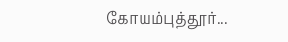கோயம்புத்தூர்...